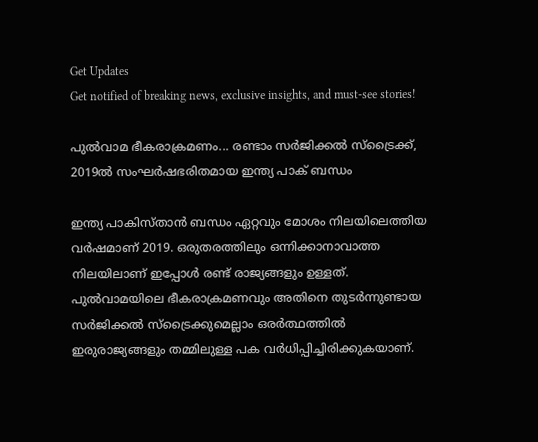Get Updates
Get notified of breaking news, exclusive insights, and must-see stories!

പുല്‍വാമ ഭീകരാക്രമണം... രണ്ടാം സര്‍ജിക്കല്‍ സ്‌ട്രൈക്ക്, 2019ല്‍ സംഘര്‍ഷഭരിതമായ ഇന്ത്യ പാക് ബന്ധം

ഇന്ത്യ പാകിസ്താന്‍ ബന്ധം ഏറ്റവും മോശം നിലയിലെത്തിയ വര്‍ഷമാണ് 2019. ഒരുതരത്തിലും ഒന്നിക്കാനാവാത്ത നിലയിലാണ് ഇപ്പോള്‍ രണ്ട് രാജ്യങ്ങളും ഉള്ളത്. പുല്‍വാമയിലെ ഭീകരാക്രമണവും അതിനെ തുടര്‍ന്നുണ്ടായ സര്‍ജിക്കല്‍ സ്‌ട്രൈക്കുമെല്ലാം ഒരര്‍ത്ഥത്തില്‍ ഇരുരാജ്യങ്ങളും തമ്മിലുള്ള പക വര്‍ധിപ്പിച്ചിരിക്കുകയാണ്.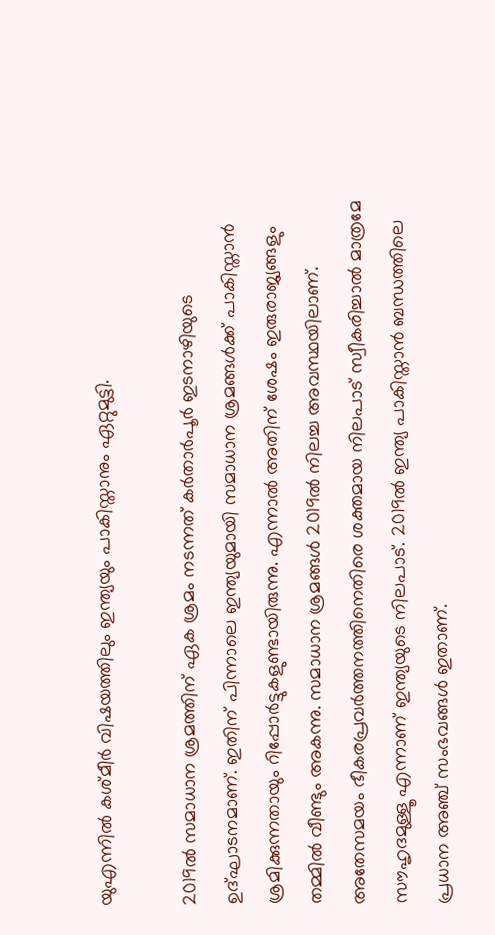യുഎന്നില്‍ കശ്മീര്‍ വിഷയത്തിലും ഇന്ത്യയും പാകിസ്താനും ഏറ്റുമുട്ടി.

2019ല്‍ സമാധാന ശ്രമത്തിന് ഏക ശ്രമം നടന്നത് കര്‍താര്‍പൂര്‍ ഇടനാഴിയുടെ ഉദ്ഘാടനമാണ്. ഇതിന് പിന്നാലെ ഇന്ത്യയുമായി സമാധാന ശ്രമങ്ങള്‍ക്ക് പാകിസ്താന്‍ ശ്രമിക്കുന്നതായും റിപ്പോര്‍ട്ടുകളുണ്ടായിരുന്നു. എന്നാല്‍ അതിന് ശേഷം ഇരുരാജ്യങ്ങളും തമ്മില്‍ വീണ്ടും അകന്നു. സമാധാന ശ്രമങ്ങള്‍ 2019ല്‍ നിലച്ച അവസ്ഥയിലാണ്. അതേസമയം ഭീകരപ്രവര്‍ത്തനത്തിനെതിരെ ശക്തമായ നിലപാട് സ്വീകരിച്ചാല്‍ മാത്രമേ സൗഹൃദമുള്ളൂ എന്നാണ് ഇന്ത്യയുടെ നിലപാട്. 2019ല്‍ ഇന്ത്യ പാകിസ്താന്‍ ബന്ധത്തിലെ പ്രധാന അഞ്ച് സംഭവങ്ങള്‍ ഇതാണ്.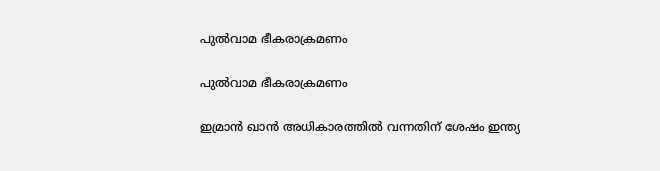പുല്‍വാമ ഭീകരാക്രമണം

പുല്‍വാമ ഭീകരാക്രമണം

ഇമ്രാന്‍ ഖാന്‍ അധികാരത്തില്‍ വന്നതിന് ശേഷം ഇന്ത്യ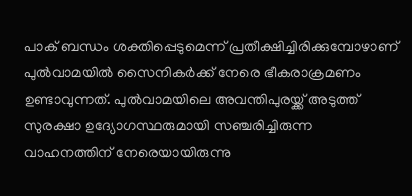പാക് ബന്ധം ശക്തിപ്പെടുമെന്ന് പ്രതീക്ഷിച്ചിരിക്കുമ്പോഴാണ് പുല്‍വാമയില്‍ സൈനികര്‍ക്ക് നേരെ ഭീകരാക്രമണം ഉണ്ടാവുന്നത്. പുല്‍വാമയിലെ അവന്തിപുരയ്ക്ക് അടുത്ത് സുരക്ഷാ ഉദ്യോഗസ്ഥരുമായി സഞ്ചരിച്ചിരുന്ന വാഹനത്തിന് നേരെയായിരുന്നു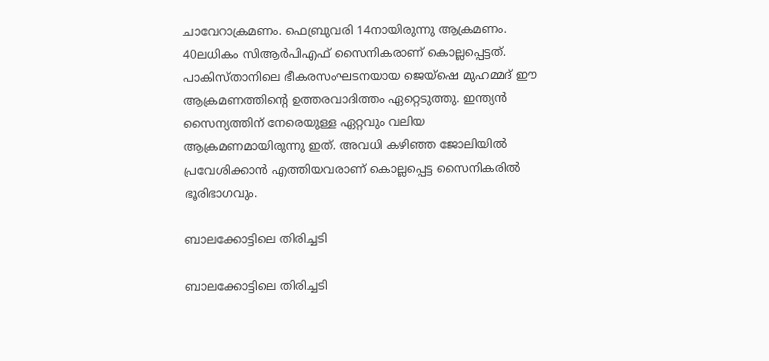ചാവേറാക്രമണം. ഫെബ്രുവരി 14നായിരുന്നു ആക്രമണം. 40ലധികം സിആര്‍പിഎഫ് സൈനികരാണ് കൊല്ലപ്പെട്ടത്. പാകിസ്താനിലെ ഭീകരസംഘടനയായ ജെയ്‌ഷെ മുഹമ്മദ് ഈ ആക്രമണത്തിന്റെ ഉത്തരവാദിത്തം ഏറ്റെടുത്തു. ഇന്ത്യന്‍ സൈന്യത്തിന് നേരെയുള്ള ഏറ്റവും വലിയ ആക്രമണമായിരുന്നു ഇത്. അവധി കഴിഞ്ഞ ജോലിയില്‍ പ്രവേശിക്കാന്‍ എത്തിയവരാണ് കൊല്ലപ്പെട്ട സൈനികരില്‍ ഭൂരിഭാഗവും.

ബാലക്കോട്ടിലെ തിരിച്ചടി

ബാലക്കോട്ടിലെ തിരിച്ചടി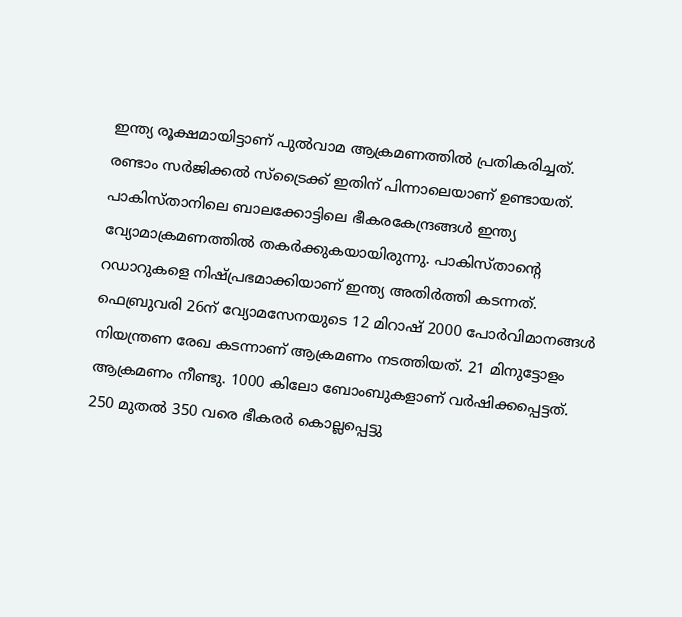ഇന്ത്യ രൂക്ഷമായിട്ടാണ് പുല്‍വാമ ആക്രമണത്തില്‍ പ്രതികരിച്ചത്. രണ്ടാം സര്‍ജിക്കല്‍ സ്‌ട്രൈക്ക് ഇതിന് പിന്നാലെയാണ് ഉണ്ടായത്. പാകിസ്താനിലെ ബാലക്കോട്ടിലെ ഭീകരകേന്ദ്രങ്ങള്‍ ഇന്ത്യ വ്യോമാക്രമണത്തില്‍ തകര്‍ക്കുകയായിരുന്നു. പാകിസ്താന്റെ റഡാറുകളെ നിഷ്പ്രഭമാക്കിയാണ് ഇന്ത്യ അതിര്‍ത്തി കടന്നത്. ഫെബ്രുവരി 26ന് വ്യോമസേനയുടെ 12 മിറാഷ് 2000 പോര്‍വിമാനങ്ങള്‍ നിയന്ത്രണ രേഖ കടന്നാണ് ആക്രമണം നടത്തിയത്. 21 മിനുട്ടോളം ആക്രമണം നീണ്ടു. 1000 കിലോ ബോംബുകളാണ് വര്‍ഷിക്കപ്പെട്ടത്. 250 മുതല്‍ 350 വരെ ഭീകരര്‍ കൊല്ലപ്പെട്ടു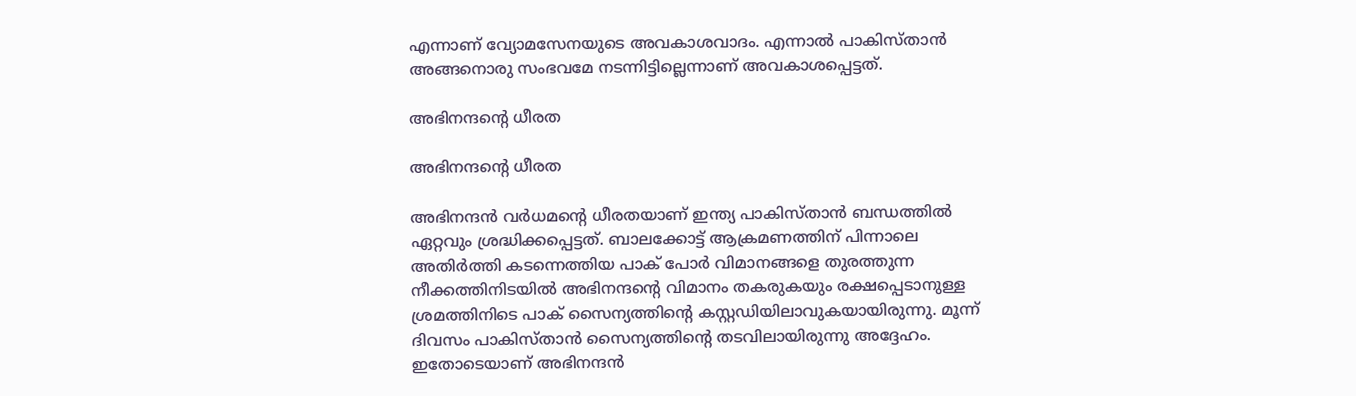എന്നാണ് വ്യോമസേനയുടെ അവകാശവാദം. എന്നാല്‍ പാകിസ്താന്‍ അങ്ങനൊരു സംഭവമേ നടന്നിട്ടില്ലെന്നാണ് അവകാശപ്പെട്ടത്.

അഭിനന്ദന്റെ ധീരത

അഭിനന്ദന്റെ ധീരത

അഭിനന്ദന്‍ വര്‍ധമന്റെ ധീരതയാണ് ഇന്ത്യ പാകിസ്താന്‍ ബന്ധത്തില്‍ ഏറ്റവും ശ്രദ്ധിക്കപ്പെട്ടത്. ബാലക്കോട്ട് ആക്രമണത്തിന് പിന്നാലെ അതിര്‍ത്തി കടന്നെത്തിയ പാക് പോര്‍ വിമാനങ്ങളെ തുരത്തുന്ന നീക്കത്തിനിടയില്‍ അഭിനന്ദന്റെ വിമാനം തകരുകയും രക്ഷപ്പെടാനുള്ള ശ്രമത്തിനിടെ പാക് സൈന്യത്തിന്റെ കസ്റ്റഡിയിലാവുകയായിരുന്നു. മൂന്ന് ദിവസം പാകിസ്താന്‍ സൈന്യത്തിന്റെ തടവിലായിരുന്നു അദ്ദേഹം. ഇതോടെയാണ് അഭിനന്ദന്‍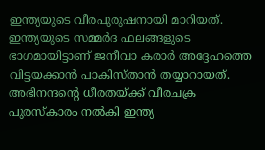ഇന്ത്യയുടെ വീരപുരുഷനായി മാറിയത്. ഇന്ത്യയുടെ സമ്മര്‍ദ ഫലങ്ങളുടെ ഭാഗമായിട്ടാണ് ജനീവാ കരാര്‍ അദ്ദേഹത്തെ വിട്ടയക്കാന്‍ പാകിസ്താന്‍ തയ്യാറായത്. അഭിനന്ദന്റെ ധീരതയ്ക്ക് വീരചക്ര പുരസ്‌കാരം നല്‍കി ഇന്ത്യ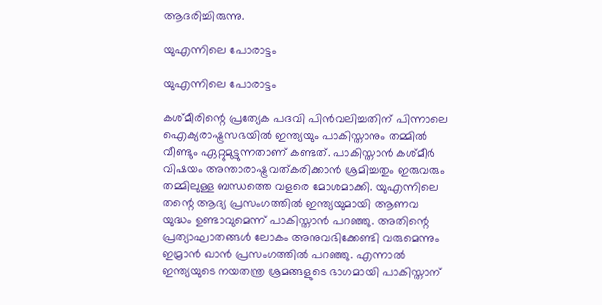ആദരിച്ചിരുന്നു.

യുഎന്നിലെ പോരാട്ടം

യുഎന്നിലെ പോരാട്ടം

കശ്മീരിന്റെ പ്രത്യേക പദവി പിന്‍വലിച്ചതിന് പിന്നാലെ ഐക്യരാഷ്ട്രസഭയില്‍ ഇന്ത്യയും പാകിസ്താനും തമ്മില്‍ വീണ്ടും ഏറ്റുമുട്ടുന്നതാണ് കണ്ടത്. പാകിസ്താന്‍ കശ്മീര്‍ വിഷയം അന്താരാഷ്ട്രവത്കരിക്കാന്‍ ശ്രമിച്ചതും ഇരുവരും തമ്മിലുള്ള ബന്ധത്തെ വളരെ മോശമാക്കി. യുഎന്നിലെ തന്റെ ആദ്യ പ്രസംഗത്തില്‍ ഇന്ത്യയുമായി ആണവ യുദ്ധം ഉണ്ടാവുമെന്ന് പാകിസ്താന്‍ പറഞ്ഞു. അതിന്റെ പ്രത്യാഘാതങ്ങള്‍ ലോകം അനുവഭിക്കേണ്ടി വരുമെന്നും ഇമ്രാന്‍ ഖാന്‍ പ്രസംഗത്തില്‍ പറഞ്ഞു. എന്നാല്‍ ഇന്ത്യയുടെ നയതന്ത്ര ശ്രമങ്ങളുടെ ഭാഗമായി പാകിസ്താന്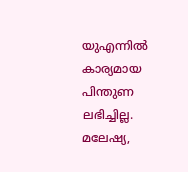യുഎന്നില്‍ കാര്യമായ പിന്തുണ ലഭിച്ചില്ല. മലേഷ്യ,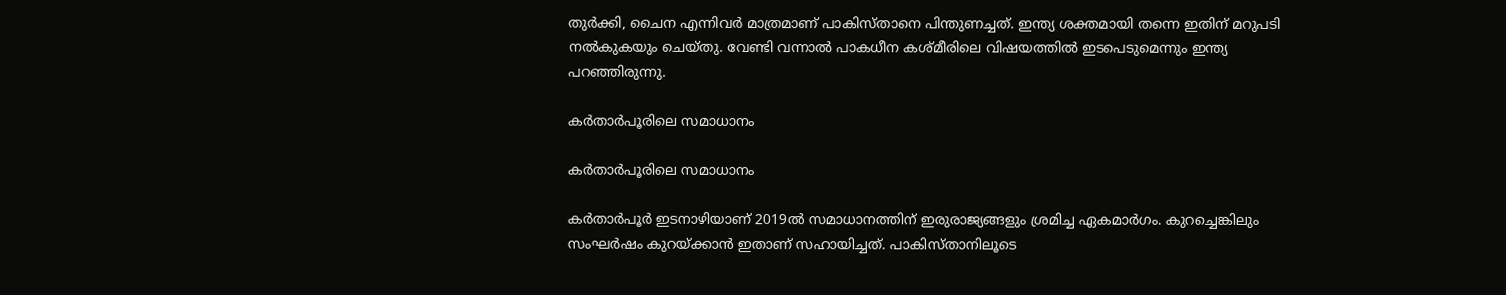തുര്‍ക്കി, ചൈന എന്നിവര്‍ മാത്രമാണ് പാകിസ്താനെ പിന്തുണച്ചത്. ഇന്ത്യ ശക്തമായി തന്നെ ഇതിന് മറുപടി നല്‍കുകയും ചെയ്തു. വേണ്ടി വന്നാല്‍ പാകധീന കശ്മീരിലെ വിഷയത്തില്‍ ഇടപെടുമെന്നും ഇന്ത്യ പറഞ്ഞിരുന്നു.

കര്‍താര്‍പൂരിലെ സമാധാനം

കര്‍താര്‍പൂരിലെ സമാധാനം

കര്‍താര്‍പൂര്‍ ഇടനാഴിയാണ് 2019ല്‍ സമാധാനത്തിന് ഇരുരാജ്യങ്ങളും ശ്രമിച്ച ഏകമാര്‍ഗം. കുറച്ചെങ്കിലും സംഘര്‍ഷം കുറയ്ക്കാന്‍ ഇതാണ് സഹായിച്ചത്. പാകിസ്താനിലൂടെ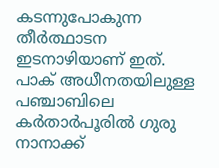കടന്നുപോകുന്ന തീര്‍ത്ഥാടന ഇടനാഴിയാണ് ഇത്. പാക് അധീനതയിലുള്ള പഞ്ചാബിലെ കര്‍താര്‍പൂരില്‍ ഗുരു നാനാക്ക്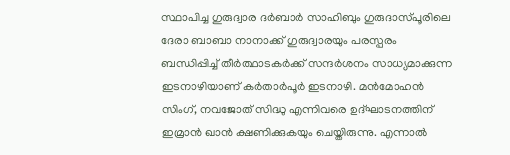സ്ഥാപിച്ച ഗുരുദ്വാര ദര്‍ബാര്‍ സാഹിബും ഗുരുദാസ്പൂരിലെ ദേരാ ബാബാ നാനാക്ക് ഗുരുദ്വാരയും പരസ്പരം ബന്ധിപ്പിച്ച് തീര്‍ത്ഥാടകര്‍ക്ക് സന്ദര്‍ശനം സാധ്യമാക്കുന്ന ഇടനാഴിയാണ് കര്‍താര്‍പൂര്‍ ഇടനാഴി. മന്‍മോഹന്‍ സിംഗ്, നവജോത് സിദ്ധു എന്നിവരെ ഉദ്ഘാടനത്തിന് ഇമ്രാന്‍ ഖാന്‍ ക്ഷണിക്കുകയും ചെയ്തിരുന്നു. എന്നാല്‍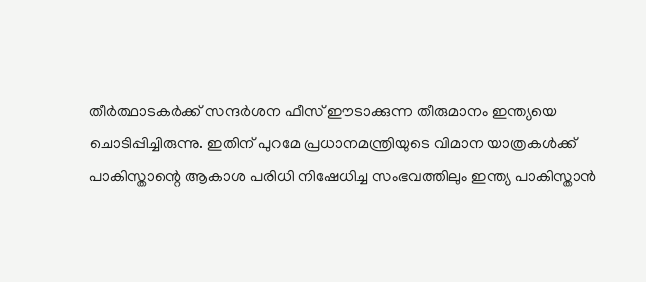തീര്‍ത്ഥാടകര്‍ക്ക് സന്ദര്‍ശന ഫീസ് ഈടാക്കുന്ന തീരുമാനം ഇന്ത്യയെ ചൊടിപ്പിച്ചിരുന്നു. ഇതിന് പുറമേ പ്രധാനമന്ത്രിയുടെ വിമാന യാത്രകള്‍ക്ക് പാകിസ്താന്റെ ആകാശ പരിധി നിഷേധിച്ച സംഭവത്തിലും ഇന്ത്യ പാകിസ്താന്‍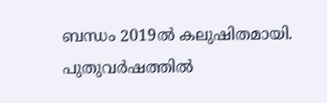ബന്ധം 2019ല്‍ കലുഷിതമായി. പുതുവര്‍ഷത്തില്‍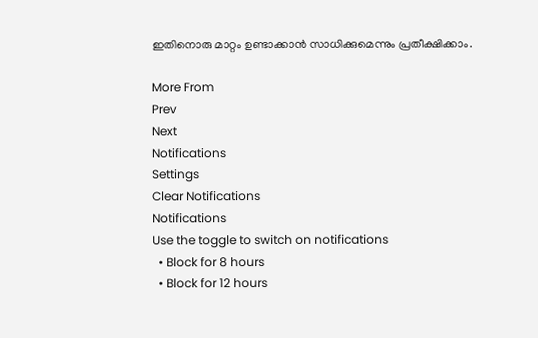ഇതിനൊരു മാറ്റം ഉണ്ടാക്കാന്‍ സാധിക്കുമെന്നും പ്രതീക്ഷിക്കാം.

More From
Prev
Next
Notifications
Settings
Clear Notifications
Notifications
Use the toggle to switch on notifications
  • Block for 8 hours
  • Block for 12 hours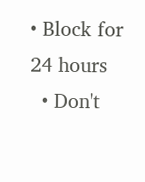• Block for 24 hours
  • Don't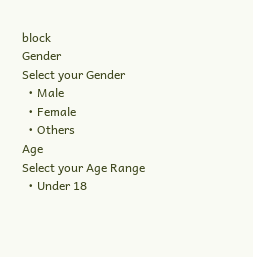block
Gender
Select your Gender
  • Male
  • Female
  • Others
Age
Select your Age Range
  • Under 18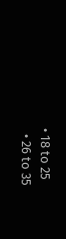• 18 to 25
  • 26 to 35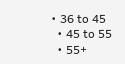• 36 to 45
  • 45 to 55
  • 55+